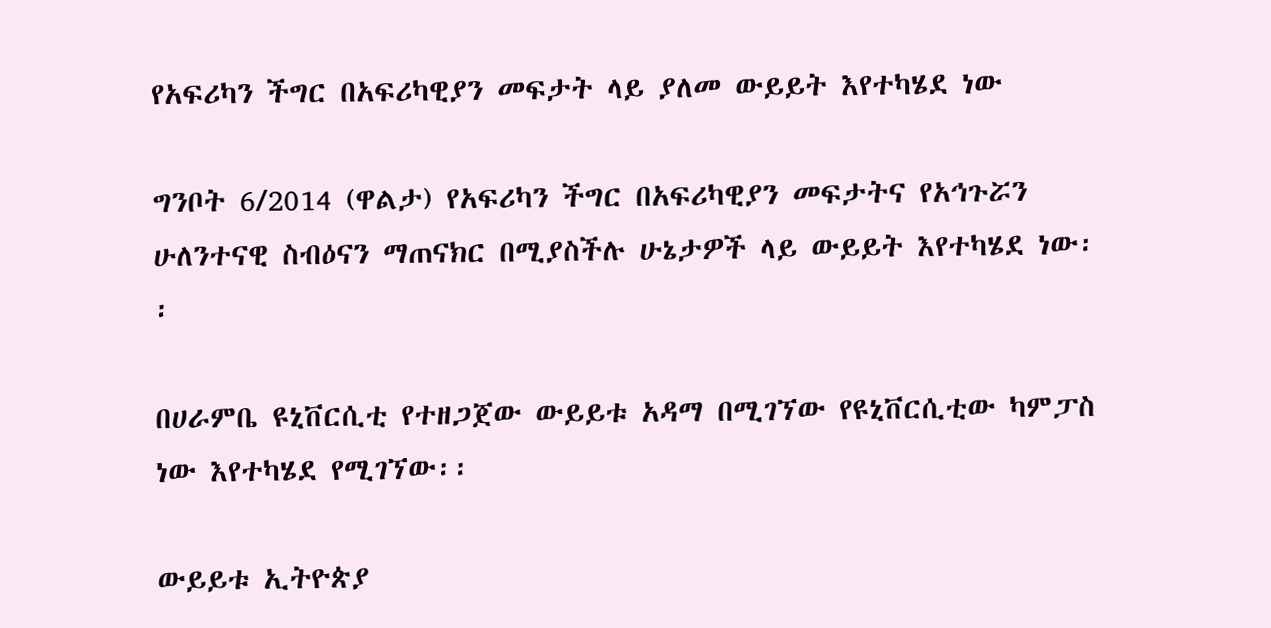የአፍሪካን ችግር በአፍሪካዊያን መፍታት ላይ ያለመ ውይይት እየተካሄደ ነው

ግንቦት 6/2014 (ዋልታ) የአፍሪካን ችግር በአፍሪካዊያን መፍታትና የአኅጉሯን ሁለንተናዊ ስብዕናን ማጠናክር በሚያስችሉ ሁኔታዎች ላይ ውይይት እየተካሄደ ነው፡፡

በሀራምቤ ዩኒቨርሲቲ የተዘጋጀው ውይይቱ አዳማ በሚገኘው የዩኒቨርሲቲው ካምፓስ ነው እየተካሄደ የሚገኘው፡፡

ውይይቱ ኢትዮጵያ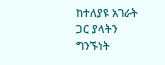ከተለያዩ አገራት ጋር ያላትን ግንኙነት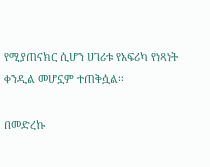የሚያጠናክር ሲሆን ሀገሪቱ የአፍሪካ የነጻነት ቀንዲል መሆኗም ተጠቅሷል፡፡

በመድረኩ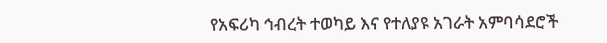የአፍሪካ ኅብረት ተወካይ እና የተለያዩ አገራት አምባሳደሮች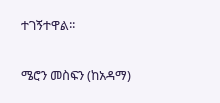ተገኝተዋል፡፡

ሜሮን መስፍን (ከአዳማ)